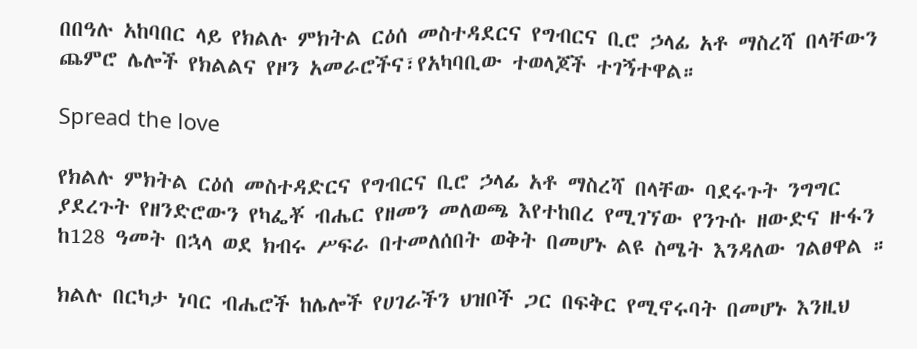በበዓሉ አከባበር ላይ የክልሉ ምክትል ርዕሰ መስተዳደርና የግብርና ቢሮ ኃላፊ አቶ ማስረሻ በላቸውን ጨምሮ ሌሎች የክልልና የዞን አመራሮችና፣የአካባቢው ተወላጆች ተገኝተዋል።

Spread the love

የክልሉ ምክትል ርዕሰ መስተዳድርና የግብርና ቢሮ ኃላፊ አቶ ማስረሻ በላቸው ባደሩጉት ንግግር ያደረጉት የዘንድሮውን የካፌቾ ብሔር የዘመን መለወጫ እየተከበረ የሚገኘው የንጉሱ ዘውድና ዙፋን ከ128 ዓመት በኋላ ወደ ክብሩ ሥፍራ በተመለሰበት ወቅት በመሆኑ ልዩ ስሜት እንዳለው ገልፀዋል ።

ክልሉ በርካታ ነባር ብሔሮች ከሌሎች የሀገራችን ህዝቦች ጋር በፍቅር የሚኖሩባት በመሆኑ እንዚህ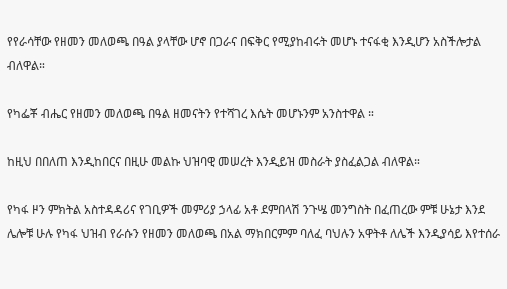የየራሳቸው የዘመን መለወጫ በዓል ያላቸው ሆኖ በጋራና በፍቅር የሚያከብሩት መሆኑ ተናፋቂ እንዲሆን አስችሎታል ብለዋል።

የካፌቾ ብሔር የዘመን መለወጫ በዓል ዘመናትን የተሻገረ እሴት መሆኑንም አንስተዋል ።

ከዚህ በበለጠ እንዲከበርና በዚሁ መልኩ ህዝባዊ መሠረት እንዲይዝ መስራት ያስፈልጋል ብለዋል።

የካፋ ዞን ምክትል አስተዳዳሪና የገቢዎች መምሪያ ኃላፊ አቶ ደምበላሽ ንጉሤ መንግስት በፈጠረው ምቹ ሁኔታ እንደ ሌሎቹ ሁሉ የካፋ ህዝብ የራሱን የዘመን መለወጫ በአል ማክበርምም ባለፈ ባህሉን አዋትቶ ለሌች እንዲያሳይ እየተሰራ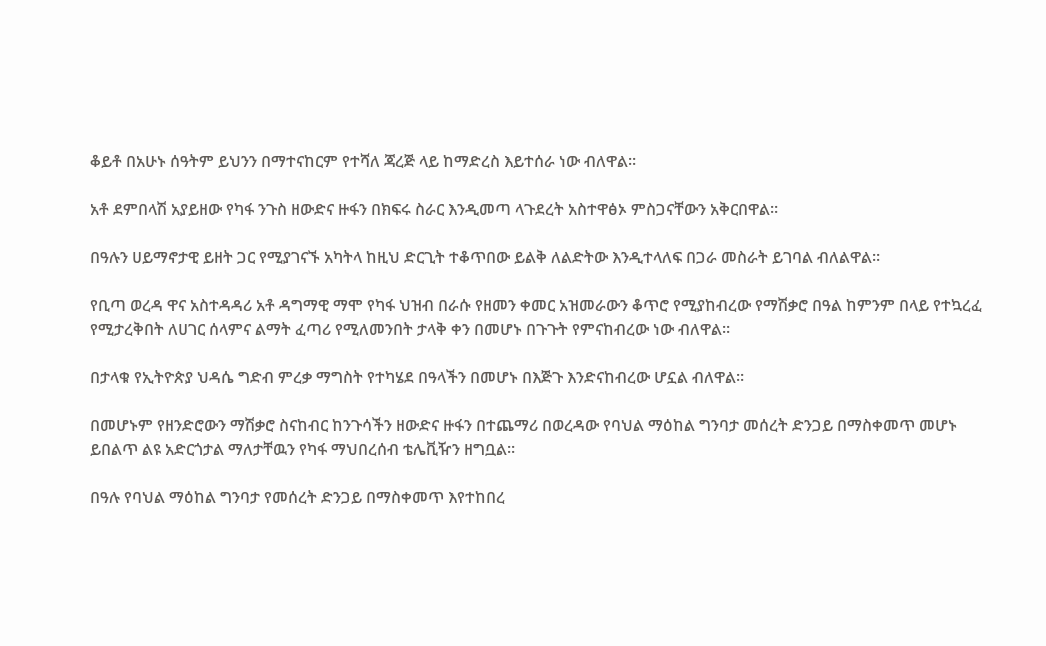ቆይቶ በአሁኑ ሰዓትም ይህንን በማተናከርም የተሻለ ጃረጅ ላይ ከማድረስ እይተሰራ ነው ብለዋል።

አቶ ደምበላሽ አያይዘው የካፋ ንጉስ ዘውድና ዙፋን በክፍሩ ስራር እንዲመጣ ላጉደረት አስተዋፅኦ ምስጋናቸውን አቅርበዋል።

በዓሉን ሀይማኖታዊ ይዘት ጋር የሚያገናኙ አካትላ ከዚህ ድርጊት ተቆጥበው ይልቅ ለልድትው እንዲተላለፍ በጋራ መስራት ይገባል ብለልዋል።

የቢጣ ወረዳ ዋና አስተዳዳሪ አቶ ዳግማዊ ማሞ የካፋ ህዝብ በራሱ የዘመን ቀመር አዝመራውን ቆጥሮ የሚያከብረው የማሽቃሮ በዓል ከምንም በላይ የተኳረፈ የሚታረቅበት ለሀገር ሰላምና ልማት ፈጣሪ የሚለመንበት ታላቅ ቀን በመሆኑ በጉጉት የምናከብረው ነው ብለዋል።

በታላቁ የኢትዮጵያ ህዳሴ ግድብ ምረቃ ማግስት የተካሄደ በዓላችን በመሆኑ በእጅጉ እንድናከብረው ሆኗል ብለዋል።

በመሆኑም የዘንድሮውን ማሽቃሮ ስናከብር ከንጉሳችን ዘውድና ዙፋን በተጨማሪ በወረዳው የባህል ማዕከል ግንባታ መሰረት ድንጋይ በማስቀመጥ መሆኑ ይበልጥ ልዩ አድርጎታል ማለታቸዉን የካፋ ማህበረሰብ ቴሌቪዥን ዘግቧል።

በዓሉ የባህል ማዕከል ግንባታ የመሰረት ድንጋይ በማስቀመጥ እየተከበረ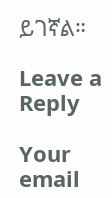ይገኛል።

Leave a Reply

Your email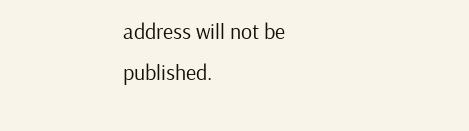address will not be published.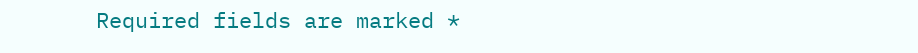Required fields are marked *